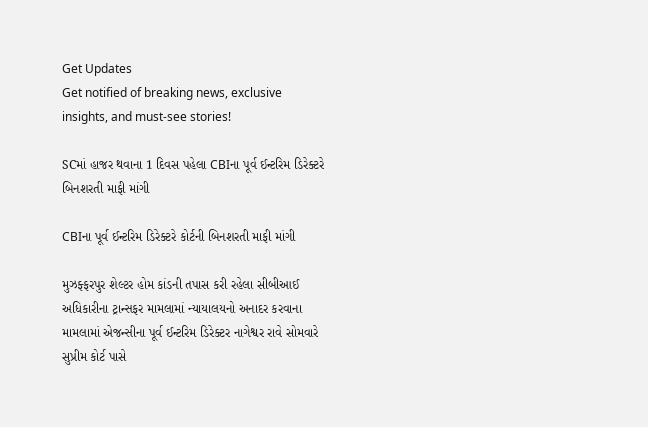Get Updates
Get notified of breaking news, exclusive insights, and must-see stories!

SCમાં હાજર થવાના 1 દિવસ પહેલા CBIના પૂર્વ ઈન્ટરિમ ડિરેક્ટરે બિનશરતી માફી માંગી

CBIના પૂર્વ ઈન્ટરિમ ડિરેક્ટરે કોર્ટની બિનશરતી માફી માંગી

મુઝફ્ફરપુર શેલ્ટર હોમ કાંડની તપાસ કરી રહેલા સીબીઆઈ અધિકારીના ટ્રાન્સફર મામલામાં ન્યાયાલયનો અનાદર કરવાના મામલામાં એજન્સીના પૂર્વ ઈન્ટરિમ ડિરેક્ટર નાગેશ્વર રાવે સોમવારે સુપ્રીમ કોર્ટ પાસે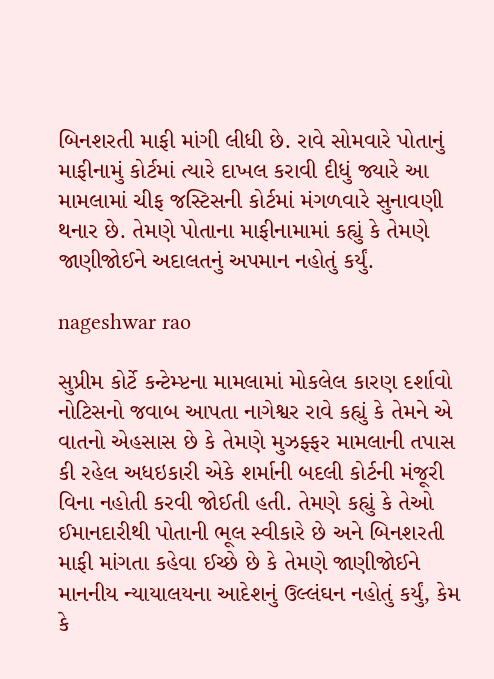બિનશરતી માફી માંગી લીધી છે. રાવે સોમવારે પોતાનું માફીનામું કોર્ટમાં ત્યારે દાખલ કરાવી દીધું જ્યારે આ મામલામાં ચીફ જસ્ટિસની કોર્ટમાં મંગળવારે સુનાવણી થનાર છે. તેમણે પોતાના માફીનામામાં કહ્યું કે તેમણે જાણીજોઈને અદાલતનું અપમાન નહોતું કર્યું.

nageshwar rao

સુપ્રીમ કોર્ટે કન્ટેમ્પ્ટના મામલામાં મોકલેલ કારણ દર્શાવો નોટિસનો જવાબ આપતા નાગેશ્વર રાવે કહ્યું કે તેમને એ વાતનો એહસાસ છે કે તેમણે મુઝફ્ફર મામલાની તપાસ કી રહેલ અધઇકારી એકે શર્માની બદલી કોર્ટની મંજૂરી વિના નહોતી કરવી જોઈતી હતી. તેમણે કહ્યું કે તેઓ ઈમાનદારીથી પોતાની ભૂલ સ્વીકારે છે અને બિનશરતી માફી માંગતા કહેવા ઈચ્છે છે કે તેમણે જાણીજોઈને માનનીય ન્યાયાલયના આદેશનું ઉલ્લંઘન નહોતું કર્યું, કેમ કે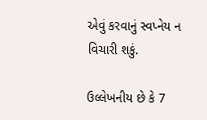એવું કરવાનું સ્વપ્નેય ન વિચારી શકું.

ઉલ્લેખનીય છે કે 7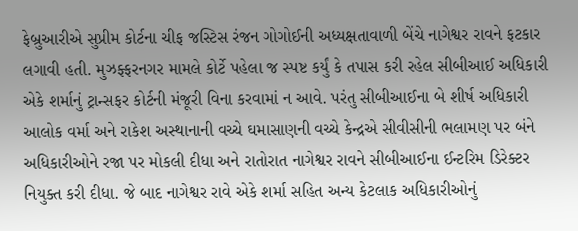ફેબ્રુઆરીએ સુપ્રીમ કોર્ટના ચીફ જસ્ટિસ રંજન ગોગોઈની અધ્યક્ષતાવાળી બેંચે નાગેશ્વર રાવને ફટકાર લગાવી હતી. મુઝફ્ફરનગર મામલે કોર્ટે પહેલા જ સ્પષ્ટ કર્યું કે તપાસ કરી રહેલ સીબીઆઈ અધિકારી એકે શર્માનું ટ્રાન્સફર કોર્ટની મંજૂરી વિના કરવામાં ન આવે. પરંતુ સીબીઆઈના બે શીર્ષ અધિકારી આલોક વર્મા અને રાકેશ અસ્થાનાની વચ્ચે ઘમાસાણની વચ્ચે કેન્દ્રએ સીવીસીની ભલામણ પર બંને અધિકારીઓને રજા પર મોકલી દીધા અને રાતોરાત નાગેશ્વર રાવને સીબીઆઈના ઈન્ટરિમ ડિરેક્ટર નિયુક્ત કરી દીધા. જે બાદ નાગેશ્વર રાવે એકે શર્મા સહિત અન્ય કેટલાક અધિકારીઓનું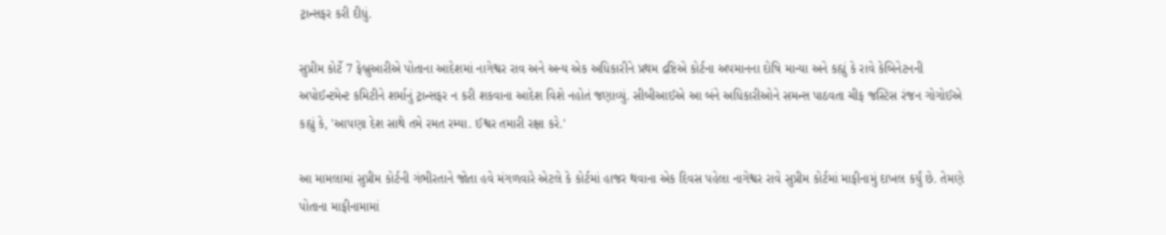ટ્રાન્સફર કરી દીધું.

સુપ્રીમ કોર્ટે 7 ફેબ્રુઆરીએ પોતાના આદેશમાં નાગેશ્વર રાવ અને અન્ય એક અધિકારીને પ્રથમ દ્રષ્ટિએ કોર્ટના અપમાનના દોષિ માન્યા અને કહ્યું કે રાવે કેબિનેટનની અપોઈન્ટમેન્ટ કમિટીને શર્માનું ટ્રાન્સફર ન કરી શકવાના આદેશ વિશે નહોતં જણાવ્યું. સીબીઆઈએ આ બંને અધિકારીઓને સમન્સ પાઠવતા ચીફ જસ્ટિસ રંજન ગોગોઈએ કહ્યું કે, 'આપણા દેશ સાથે તમે રમત રમ્યા. ઈશ્વર તમારી રક્ષા કરે.'

આ મામલામાં સુપ્રીમ કોર્ટની ગંભીરતાને જોતા હવે મંગળવારે એટલે કે કોર્ટમાં હાજર થવાના એક દિવસ પહેલા નાગેશ્વર રાવે સુપ્રીમ કોર્ટમાં માફીનામું દાખલ કર્યું છે. તેમણે પોતાના માફીનામામાં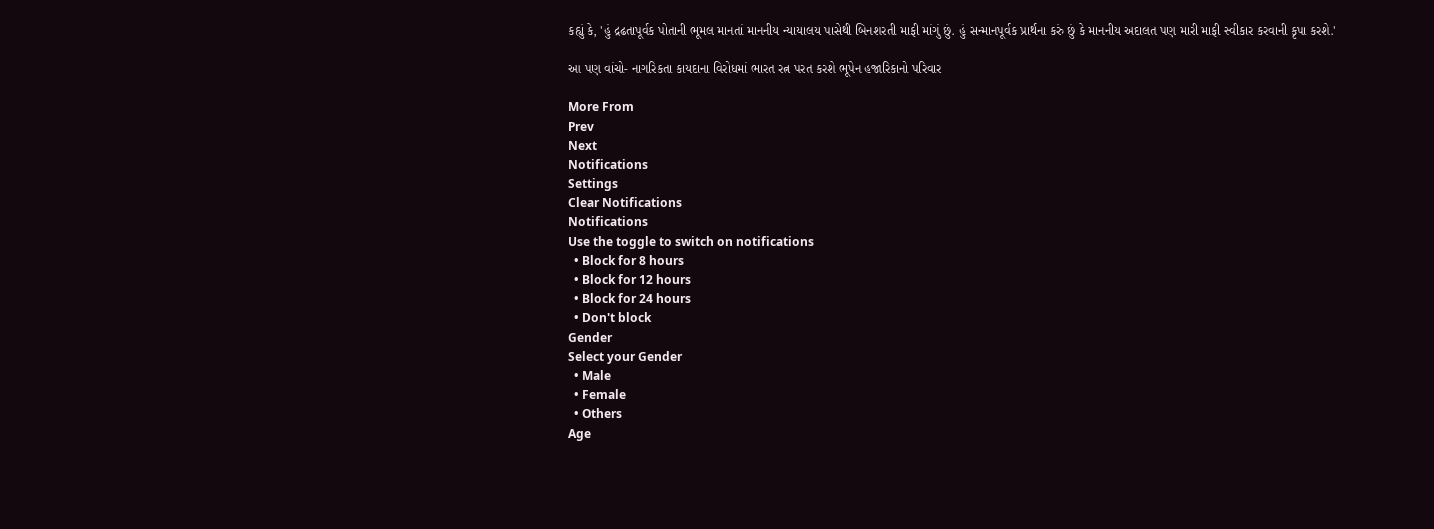કહ્યું કે, 'હું દ્રઢતાપૂર્વક પોતાની ભૂમલ માનતાં માનનીય ન્યાયાલય પાસેથી બિનશરતી માફી માંગું છું. હું સન્માનપૂર્વક પ્રાર્થના કરું છું કે માનનીય અદાલત પણ મારી માફી સ્વીકાર કરવાની કૃપા કરશે.'

આ પણ વાંચો- નાગરિકતા કાયદાના વિરોધમાં ભારત રત્ન પરત કરશે ભૂપેન હજારિકાનો પરિવાર

More From
Prev
Next
Notifications
Settings
Clear Notifications
Notifications
Use the toggle to switch on notifications
  • Block for 8 hours
  • Block for 12 hours
  • Block for 24 hours
  • Don't block
Gender
Select your Gender
  • Male
  • Female
  • Others
Age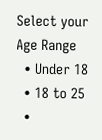Select your Age Range
  • Under 18
  • 18 to 25
  •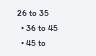26 to 35
  • 36 to 45
  • 45 to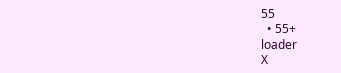55
  • 55+
loader
X